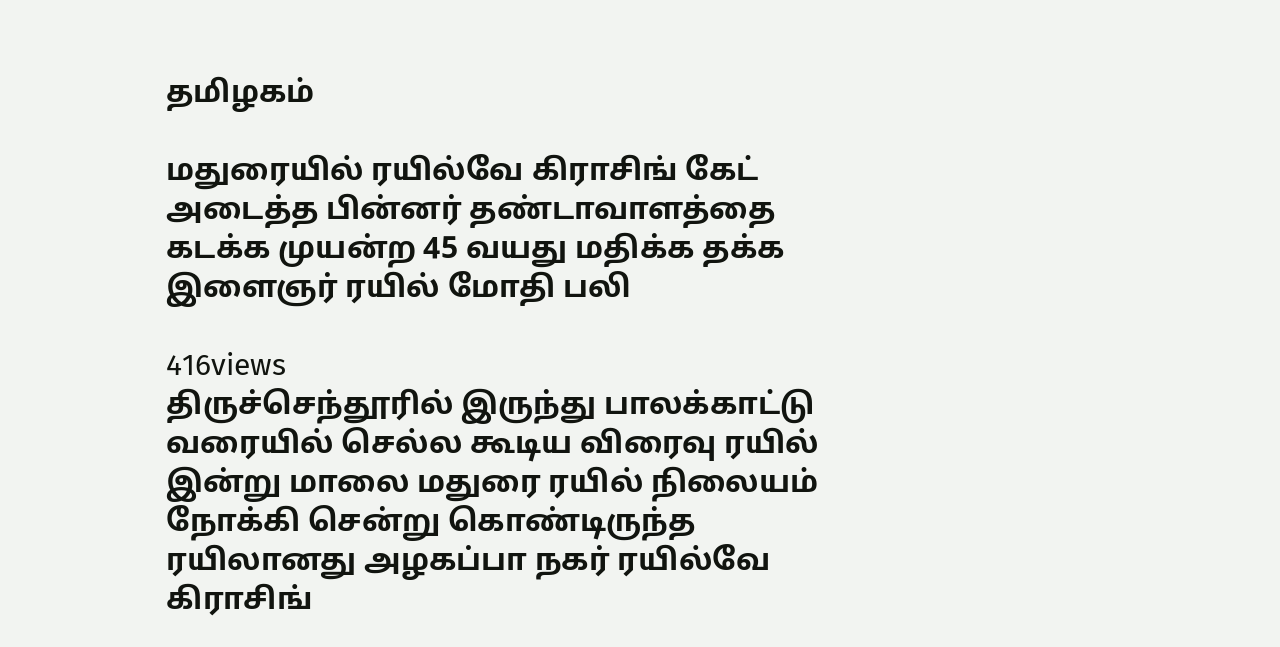தமிழகம்

மதுரையில் ரயில்வே கிராசிங் கேட் அடைத்த பின்னர் தண்டாவாளத்தை கடக்க முயன்ற 45 வயது மதிக்க தக்க இளைஞர் ரயில் மோதி பலி

416views
திருச்செந்தூரில் இருந்து பாலக்காட்டு வரையில் செல்ல கூடிய விரைவு ரயில் இன்று மாலை மதுரை ரயில் நிலையம் நோக்கி சென்று கொண்டிருந்த ரயிலானது அழகப்பா நகர் ரயில்வே கிராசிங்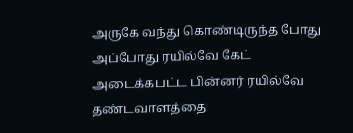அருகே வந்து கொண்டிருந்த போது அப்போது ரயில்வே கேட் அடைக்கபட்ட பின்னர் ரயில்வே தண்டவாளத்தை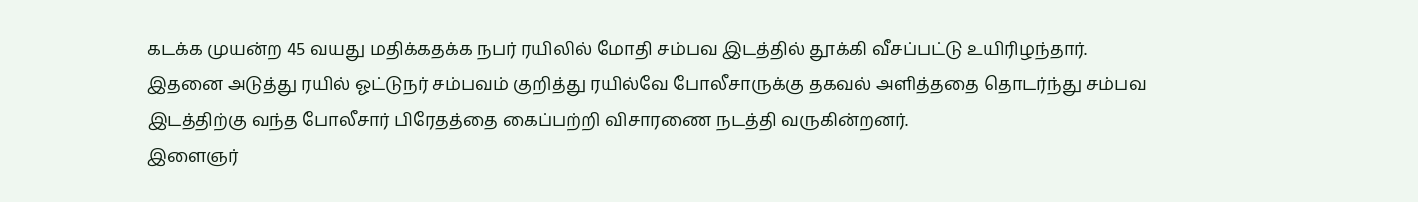கடக்க முயன்ற 45 வயது மதிக்கதக்க நபர் ரயிலில் மோதி சம்பவ இடத்தில் தூக்கி வீசப்பட்டு உயிரிழந்தார்.
இதனை அடுத்து ரயில் ஓட்டுநர் சம்பவம் குறித்து ரயில்வே போலீசாருக்கு தகவல் அளித்ததை தொடர்ந்து சம்பவ இடத்திற்கு வந்த போலீசார் பிரேதத்தை கைப்பற்றி விசாரணை நடத்தி வருகின்றனர்.
இளைஞர்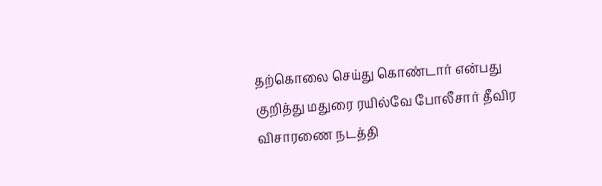தற்கொலை செய்து கொண்டார் என்பது குறித்து மதுரை ரயில்வே போலீசார் தீவிர விசாரணை நடத்தி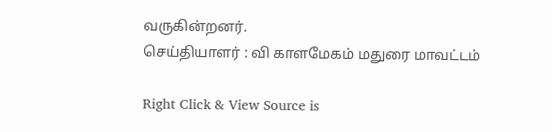வருகின்றனர்.
செய்தியாளர் : வி காளமேகம் மதுரை மாவட்டம்

Right Click & View Source is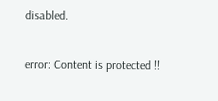disabled.

error: Content is protected !!